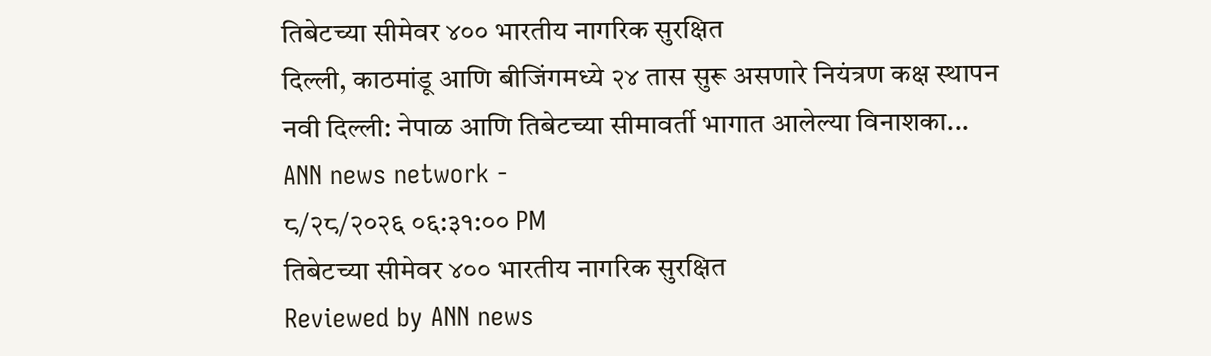तिबेटच्या सीमेवर ४०० भारतीय नागरिक सुरक्षित
दिल्ली, काठमांडू आणि बीजिंगमध्ये २४ तास सुरू असणारे नियंत्रण कक्ष स्थापन नवी दिल्ली: नेपाळ आणि तिबेटच्या सीमावर्ती भागात आलेल्या विनाशका...
ANN news network -
८/२८/२०२६ ०६:३१:०० PM
तिबेटच्या सीमेवर ४०० भारतीय नागरिक सुरक्षित
Reviewed by ANN news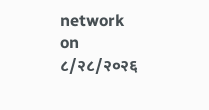network
on
८/२८/२०२६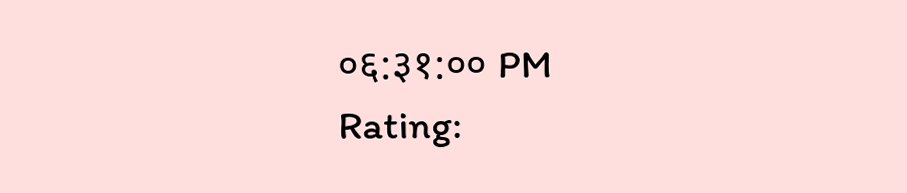०६:३१:०० PM
Rating: